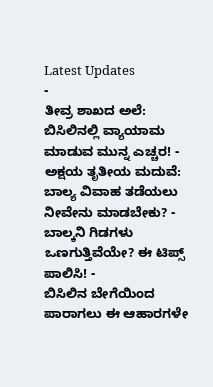Latest Updates
-
ತೀವ್ರ ಶಾಖದ ಅಲೆ: ಬಿಸಿಲಿನಲ್ಲಿ ವ್ಯಾಯಾಮ ಮಾಡುವ ಮುನ್ನ ಎಚ್ಚರ! -
ಅಕ್ಷಯ ತೃತೀಯ ಮದುವೆ: ಬಾಲ್ಯ ವಿವಾಹ ತಡೆಯಲು ನೀವೇನು ಮಾಡಬೇಕು? -
ಬಾಲ್ಕನಿ ಗಿಡಗಳು ಒಣಗುತ್ತಿವೆಯೇ? ಈ ಟಿಪ್ಸ್ ಪಾಲಿಸಿ! -
ಬಿಸಿಲಿನ ಬೇಗೆಯಿಂದ ಪಾರಾಗಲು ಈ ಆಹಾರಗಳೇ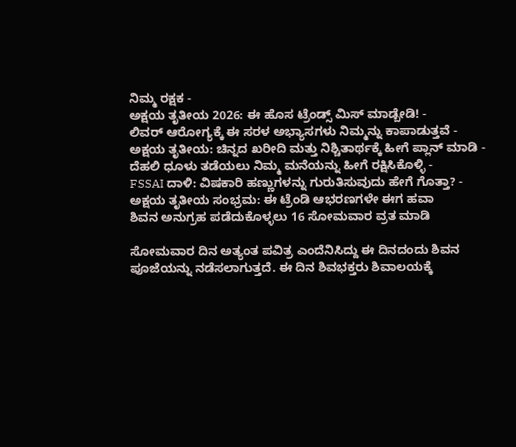ನಿಮ್ಮ ರಕ್ಷಕ -
ಅಕ್ಷಯ ತೃತೀಯ 2026: ಈ ಹೊಸ ಟ್ರೆಂಡ್ಸ್ ಮಿಸ್ ಮಾಡ್ಬೇಡಿ! -
ಲಿವರ್ ಆರೋಗ್ಯಕ್ಕೆ ಈ ಸರಳ ಅಭ್ಯಾಸಗಳು ನಿಮ್ಮನ್ನು ಕಾಪಾಡುತ್ತವೆ -
ಅಕ್ಷಯ ತೃತೀಯ: ಚಿನ್ನದ ಖರೀದಿ ಮತ್ತು ನಿಶ್ಚಿತಾರ್ಥಕ್ಕೆ ಹೀಗೆ ಪ್ಲಾನ್ ಮಾಡಿ -
ದೆಹಲಿ ಧೂಳು ತಡೆಯಲು ನಿಮ್ಮ ಮನೆಯನ್ನು ಹೀಗೆ ರಕ್ಷಿಸಿಕೊಳ್ಳಿ -
FSSAI ದಾಳಿ: ವಿಷಕಾರಿ ಹಣ್ಣುಗಳನ್ನು ಗುರುತಿಸುವುದು ಹೇಗೆ ಗೊತ್ತಾ? -
ಅಕ್ಷಯ ತೃತೀಯ ಸಂಭ್ರಮ: ಈ ಟ್ರೆಂಡಿ ಆಭರಣಗಳೇ ಈಗ ಹವಾ
ಶಿವನ ಅನುಗ್ರಹ ಪಡೆದುಕೊಳ್ಳಲು 16 ಸೋಮವಾರ ವ್ರತ ಮಾಡಿ

ಸೋಮವಾರ ದಿನ ಅತ್ಯಂತ ಪವಿತ್ರ ಎಂದೆನಿಸಿದ್ದು ಈ ದಿನದಂದು ಶಿವನ ಪೂಜೆಯನ್ನು ನಡೆಸಲಾಗುತ್ತದೆ. ಈ ದಿನ ಶಿವಭಕ್ತರು ಶಿವಾಲಯಕ್ಕೆ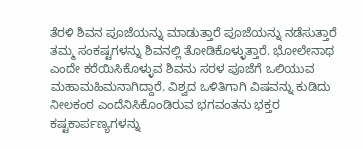ತೆರಳಿ ಶಿವನ ಪೂಜೆಯನ್ನು ಮಾಡುತ್ತಾರೆ ಪೂಜೆಯನ್ನು ನಡೆಸುತ್ತಾರೆ ತಮ್ಮ ಸಂಕಷ್ಟಗಳನ್ನು ಶಿವನಲ್ಲಿ ತೋಡಿಕೊಳ್ಳುತ್ತಾರೆ. ಭೋಲೇನಾಥ ಎಂದೇ ಕರೆಯಿಸಿಕೊಳ್ಳುವ ಶಿವನು ಸರಳ ಪೂಜೆಗೆ ಒಲಿಯುವ ಮಹಾಮಹಿಮನಾಗಿದ್ದಾರೆ. ವಿಶ್ವದ ಒಳಿತಿಗಾಗಿ ವಿಷವನ್ನು ಕುಡಿದು ನೀಲಕಂಠ ಎಂದೆನಿಸಿಕೊಂಡಿರುವ ಭಗವಂತನು ಭಕ್ತರ ಕಷ್ಟಕಾರ್ಪಣ್ಯಗಳನ್ನು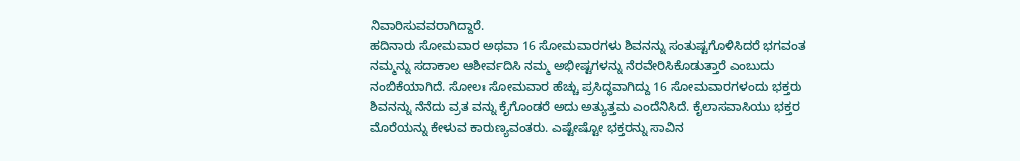ನಿವಾರಿಸುವವರಾಗಿದ್ದಾರೆ.
ಹದಿನಾರು ಸೋಮವಾರ ಅಥವಾ 16 ಸೋಮವಾರಗಳು ಶಿವನನ್ನು ಸಂತುಷ್ಟಗೊಳಿಸಿದರೆ ಭಗವಂತ ನಮ್ಮನ್ನು ಸದಾಕಾಲ ಆಶೀರ್ವದಿಸಿ ನಮ್ಮ ಅಭೀಷ್ಟಗಳನ್ನು ನೆರವೇರಿಸಿಕೊಡುತ್ತಾರೆ ಎಂಬುದು ನಂಬಿಕೆಯಾಗಿದೆ. ಸೋಲಃ ಸೋಮವಾರ ಹೆಚ್ಚು ಪ್ರಸಿದ್ಧವಾಗಿದ್ದು 16 ಸೋಮವಾರಗಳಂದು ಭಕ್ತರು ಶಿವನನ್ನು ನೆನೆದು ವ್ರತ ವನ್ನು ಕೈಗೊಂಡರೆ ಅದು ಅತ್ಯುತ್ತಮ ಎಂದೆನಿಸಿದೆ. ಕೈಲಾಸವಾಸಿಯು ಭಕ್ತರ ಮೊರೆಯನ್ನು ಕೇಳುವ ಕಾರುಣ್ಯವಂತರು. ಎಷ್ಟೇಷ್ಟೋ ಭಕ್ತರನ್ನು ಸಾವಿನ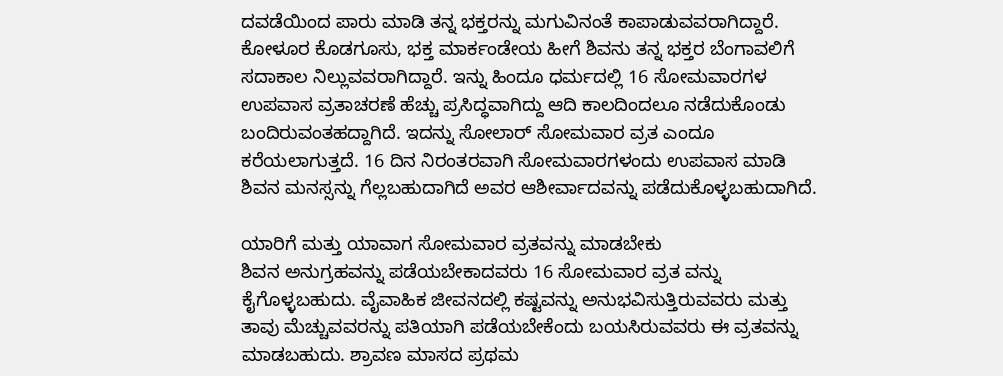ದವಡೆಯಿಂದ ಪಾರು ಮಾಡಿ ತನ್ನ ಭಕ್ತರನ್ನು ಮಗುವಿನಂತೆ ಕಾಪಾಡುವವರಾಗಿದ್ದಾರೆ.
ಕೋಳೂರ ಕೊಡಗೂಸು, ಭಕ್ತ ಮಾರ್ಕಂಡೇಯ ಹೀಗೆ ಶಿವನು ತನ್ನ ಭಕ್ತರ ಬೆಂಗಾವಲಿಗೆ ಸದಾಕಾಲ ನಿಲ್ಲುವವರಾಗಿದ್ದಾರೆ. ಇನ್ನು ಹಿಂದೂ ಧರ್ಮದಲ್ಲಿ 16 ಸೋಮವಾರಗಳ ಉಪವಾಸ ವ್ರತಾಚರಣೆ ಹೆಚ್ಚು ಪ್ರಸಿದ್ಧವಾಗಿದ್ದು ಆದಿ ಕಾಲದಿಂದಲೂ ನಡೆದುಕೊಂಡು ಬಂದಿರುವಂತಹದ್ದಾಗಿದೆ. ಇದನ್ನು ಸೋಲಾರ್ ಸೋಮವಾರ ವ್ರತ ಎಂದೂ ಕರೆಯಲಾಗುತ್ತದೆ. 16 ದಿನ ನಿರಂತರವಾಗಿ ಸೋಮವಾರಗಳಂದು ಉಪವಾಸ ಮಾಡಿ ಶಿವನ ಮನಸ್ಸನ್ನು ಗೆಲ್ಲಬಹುದಾಗಿದೆ ಅವರ ಆಶೀರ್ವಾದವನ್ನು ಪಡೆದುಕೊಳ್ಳಬಹುದಾಗಿದೆ.

ಯಾರಿಗೆ ಮತ್ತು ಯಾವಾಗ ಸೋಮವಾರ ವ್ರತವನ್ನು ಮಾಡಬೇಕು
ಶಿವನ ಅನುಗ್ರಹವನ್ನು ಪಡೆಯಬೇಕಾದವರು 16 ಸೋಮವಾರ ವ್ರತ ವನ್ನು ಕೈಗೊಳ್ಳಬಹುದು. ವೈವಾಹಿಕ ಜೀವನದಲ್ಲಿ ಕಷ್ಟವನ್ನು ಅನುಭವಿಸುತ್ತಿರುವವರು ಮತ್ತು ತಾವು ಮೆಚ್ಚುವವರನ್ನು ಪತಿಯಾಗಿ ಪಡೆಯಬೇಕೆಂದು ಬಯಸಿರುವವರು ಈ ವ್ರತವನ್ನು ಮಾಡಬಹುದು. ಶ್ರಾವಣ ಮಾಸದ ಪ್ರಥಮ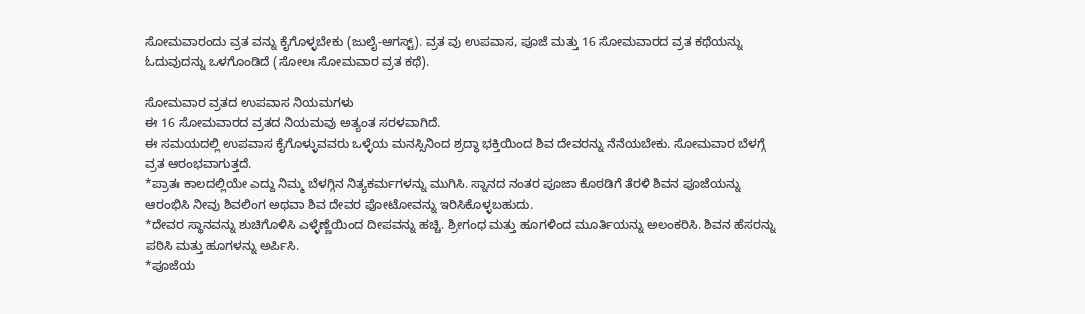ಸೋಮವಾರಂದು ವ್ರತ ವನ್ನು ಕೈಗೊಳ್ಳಬೇಕು (ಜುಲೈ-ಆಗಸ್ಟ್). ವ್ರತ ವು ಉಪವಾಸ, ಪೂಜೆ ಮತ್ತು 16 ಸೋಮವಾರದ ವ್ರತ ಕಥೆಯನ್ನು ಓದುವುದನ್ನು ಒಳಗೊಂಡಿದೆ (ಸೋಲಃ ಸೋಮವಾರ ವ್ರತ ಕಥೆ).

ಸೋಮವಾರ ವ್ರತದ ಉಪವಾಸ ನಿಯಮಗಳು
ಈ 16 ಸೋಮವಾರದ ವ್ರತದ ನಿಯಮವು ಅತ್ಯಂತ ಸರಳವಾಗಿದೆ.
ಈ ಸಮಯದಲ್ಲಿ ಉಪವಾಸ ಕೈಗೊಳ್ಳುವವರು ಒಳ್ಳೆಯ ಮನಸ್ಸಿನಿಂದ ಶ್ರದ್ಧಾ ಭಕ್ತಿಯಿಂದ ಶಿವ ದೇವರನ್ನು ನೆನೆಯಬೇಕು. ಸೋಮವಾರ ಬೆಳಗ್ಗೆ ವ್ರತ ಆರಂಭವಾಗುತ್ತದೆ.
*ಪ್ರಾತಃ ಕಾಲದಲ್ಲಿಯೇ ಎದ್ದು ನಿಮ್ಮ ಬೆಳಗ್ಗಿನ ನಿತ್ಯಕರ್ಮಗಳನ್ನು ಮುಗಿಸಿ. ಸ್ನಾನದ ನಂತರ ಪೂಜಾ ಕೊಠಡಿಗೆ ತೆರಳಿ ಶಿವನ ಪೂಜೆಯನ್ನು ಆರಂಭಿಸಿ ನೀವು ಶಿವಲಿಂಗ ಅಥವಾ ಶಿವ ದೇವರ ಫೋಟೋವನ್ನು ಇರಿಸಿಕೊಳ್ಳಬಹುದು.
*ದೇವರ ಸ್ಥಾನವನ್ನು ಶುಚಿಗೊಳಿಸಿ ಎಳ್ಳೆಣ್ಣೆಯಿಂದ ದೀಪವನ್ನು ಹಚ್ಚಿ. ಶ್ರೀಗಂಧ ಮತ್ತು ಹೂಗಳಿಂದ ಮೂರ್ತಿಯನ್ನು ಅಲಂಕರಿಸಿ. ಶಿವನ ಹೆಸರನ್ನು ಪಠಿಸಿ ಮತ್ತು ಹೂಗಳನ್ನು ಅರ್ಪಿಸಿ.
*ಪೂಜೆಯ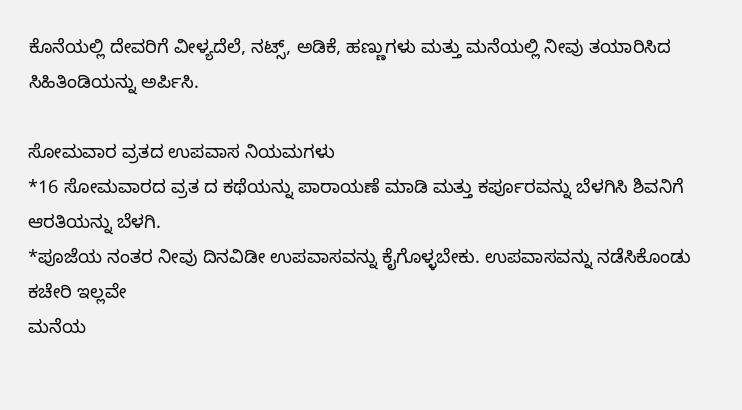ಕೊನೆಯಲ್ಲಿ ದೇವರಿಗೆ ವೀಳ್ಯದೆಲೆ, ನಟ್ಸ್, ಅಡಿಕೆ, ಹಣ್ಣುಗಳು ಮತ್ತು ಮನೆಯಲ್ಲಿ ನೀವು ತಯಾರಿಸಿದ ಸಿಹಿತಿಂಡಿಯನ್ನು ಅರ್ಪಿಸಿ.

ಸೋಮವಾರ ವ್ರತದ ಉಪವಾಸ ನಿಯಮಗಳು
*16 ಸೋಮವಾರದ ವ್ರತ ದ ಕಥೆಯನ್ನು ಪಾರಾಯಣೆ ಮಾಡಿ ಮತ್ತು ಕರ್ಪೂರವನ್ನು ಬೆಳಗಿಸಿ ಶಿವನಿಗೆ ಆರತಿಯನ್ನು ಬೆಳಗಿ.
*ಪೂಜೆಯ ನಂತರ ನೀವು ದಿನವಿಡೀ ಉಪವಾಸವನ್ನು ಕೈಗೊಳ್ಳಬೇಕು. ಉಪವಾಸವನ್ನು ನಡೆಸಿಕೊಂಡು ಕಚೇರಿ ಇಲ್ಲವೇ
ಮನೆಯ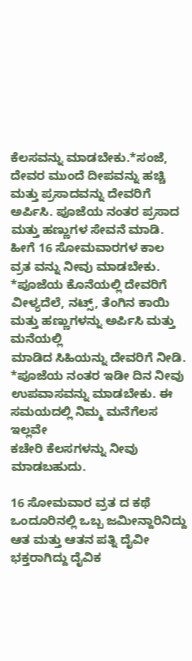ಕೆಲಸವನ್ನು ಮಾಡಬೇಕು.*ಸಂಜೆ, ದೇವರ ಮುಂದೆ ದೀಪವನ್ನು ಹಚ್ಚಿ ಮತ್ತು ಪ್ರಸಾದವನ್ನು ದೇವರಿಗೆ ಅರ್ಪಿಸಿ. ಪೂಜೆಯ ನಂತರ ಪ್ರಸಾದ ಮತ್ತು ಹಣ್ಣುಗಳ ಸೇವನೆ ಮಾಡಿ. ಹೀಗೆ 16 ಸೋಮವಾರಗಳ ಕಾಲ ವ್ರತ ವನ್ನು ನೀವು ಮಾಡಬೇಕು.
*ಪೂಜೆಯ ಕೊನೆಯಲ್ಲಿ ದೇವರಿಗೆ ವೀಳ್ಯದೆಲೆ, ನಟ್ಸ್, ತೆಂಗಿನ ಕಾಯಿ ಮತ್ತು ಹಣ್ಣುಗಳನ್ನು ಅರ್ಪಿಸಿ ಮತ್ತು ಮನೆಯಲ್ಲಿ
ಮಾಡಿದ ಸಿಹಿಯನ್ನು ದೇವರಿಗೆ ನೀಡಿ.
*ಪೂಜೆಯ ನಂತರ ಇಡೀ ದಿನ ನೀವು ಉಪವಾಸವನ್ನು ಮಾಡಬೇಕು. ಈ ಸಮಯದಲ್ಲಿ ನಿಮ್ಮ ಮನೆಗೆಲಸ ಇಲ್ಲವೇ
ಕಚೇರಿ ಕೆಲಸಗಳನ್ನು ನೀವು ಮಾಡಬಹುದು.

16 ಸೋಮವಾರ ವ್ರತ ದ ಕಥೆ
ಒಂದೂರಿನಲ್ಲಿ ಒಬ್ಬ ಜಮೀನ್ದಾರಿನಿದ್ದು ಆತ ಮತ್ತು ಆತನ ಪತ್ನಿ ದೈವೀ ಭಕ್ತರಾಗಿದ್ದು ದೈವಿಕ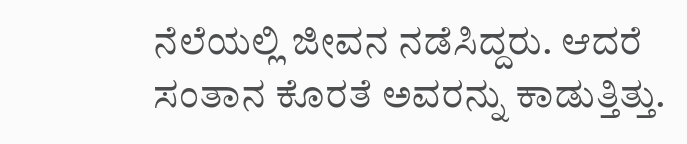ನೆಲೆಯಲ್ಲಿ ಜೀವನ ನಡೆಸಿದ್ದರು. ಆದರೆ ಸಂತಾನ ಕೊರತೆ ಅವರನ್ನು ಕಾಡುತ್ತಿತ್ತು.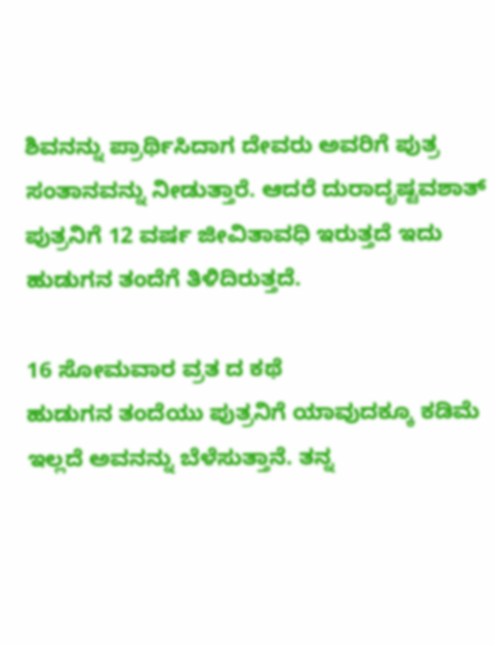ಶಿವನನ್ನು ಪ್ರಾರ್ಥಿಸಿದಾಗ ದೇವರು ಅವರಿಗೆ ಪುತ್ರ ಸಂತಾನವನ್ನು ನೀಡುತ್ತಾರೆ. ಆದರೆ ದುರಾದೃಷ್ಟವಶಾತ್ ಪುತ್ರನಿಗೆ 12 ವರ್ಷ ಜೀವಿತಾವಧಿ ಇರುತ್ತದೆ ಇದು ಹುಡುಗನ ತಂದೆಗೆ ತಿಳಿದಿರುತ್ತದೆ.

16 ಸೋಮವಾರ ವ್ರತ ದ ಕಥೆ
ಹುಡುಗನ ತಂದೆಯು ಪುತ್ರನಿಗೆ ಯಾವುದಕ್ಕೂ ಕಡಿಮೆ ಇಲ್ಲದೆ ಅವನನ್ನು ಬೆಳೆಸುತ್ತಾನೆ. ತನ್ನ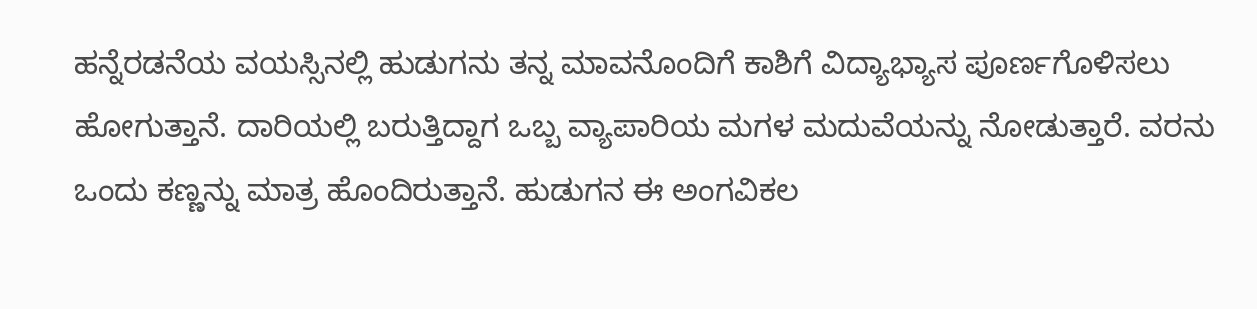ಹನ್ನೆರಡನೆಯ ವಯಸ್ಸಿನಲ್ಲಿ ಹುಡುಗನು ತನ್ನ ಮಾವನೊಂದಿಗೆ ಕಾಶಿಗೆ ವಿದ್ಯಾಭ್ಯಾಸ ಪೂರ್ಣಗೊಳಿಸಲು ಹೋಗುತ್ತಾನೆ. ದಾರಿಯಲ್ಲಿ ಬರುತ್ತಿದ್ದಾಗ ಒಬ್ಬ ವ್ಯಾಪಾರಿಯ ಮಗಳ ಮದುವೆಯನ್ನು ನೋಡುತ್ತಾರೆ. ವರನು ಒಂದು ಕಣ್ಣನ್ನು ಮಾತ್ರ ಹೊಂದಿರುತ್ತಾನೆ. ಹುಡುಗನ ಈ ಅಂಗವಿಕಲ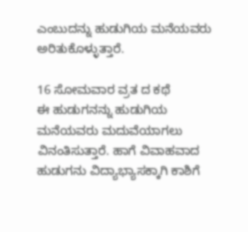ಎಂಬುದನ್ನು ಹುಡುಗಿಯ ಮನೆಯವರು ಅರಿತುಕೊಳ್ಳುತ್ತಾರೆ.

16 ಸೋಮವಾರ ವ್ರತ ದ ಕಥೆ
ಈ ಹುಡುಗನನ್ನು ಹುಡುಗಿಯ ಮನೆಯವರು ಮದುವೆಯಾಗಲು ವಿನಂತಿಸುತ್ತಾರೆ. ಹಾಗೆ ವಿವಾಹವಾದ ಹುಡುಗನು ವಿದ್ಯಾಭ್ಯಾಸಕ್ಕಾಗಿ ಕಾಶಿಗೆ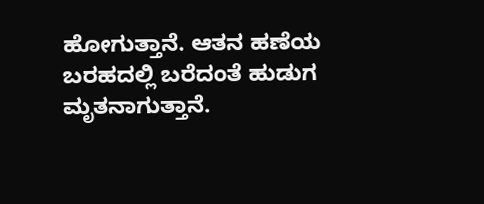ಹೋಗುತ್ತಾನೆ. ಆತನ ಹಣೆಯ ಬರಹದಲ್ಲಿ ಬರೆದಂತೆ ಹುಡುಗ ಮೃತನಾಗುತ್ತಾನೆ.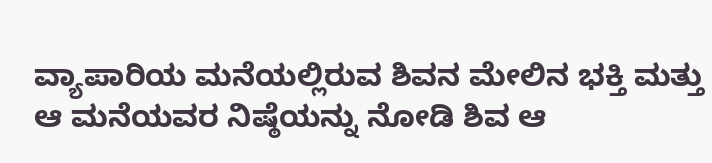ವ್ಯಾಪಾರಿಯ ಮನೆಯಲ್ಲಿರುವ ಶಿವನ ಮೇಲಿನ ಭಕ್ತಿ ಮತ್ತು ಆ ಮನೆಯವರ ನಿಷ್ಠೆಯನ್ನು ನೋಡಿ ಶಿವ ಆ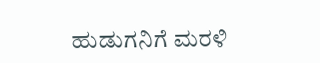ಹುಡುಗನಿಗೆ ಮರಳಿ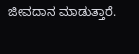ಜೀವದಾನ ಮಾಡುತ್ತಾರೆ.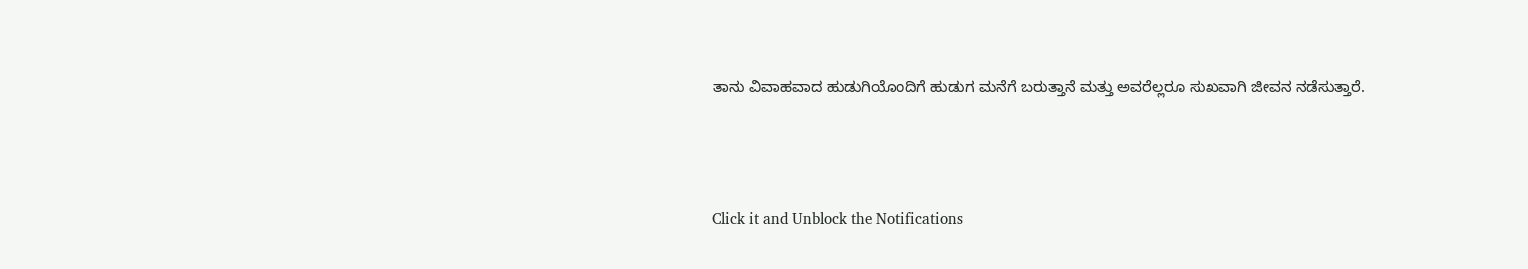ತಾನು ವಿವಾಹವಾದ ಹುಡುಗಿಯೊಂದಿಗೆ ಹುಡುಗ ಮನೆಗೆ ಬರುತ್ತಾನೆ ಮತ್ತು ಅವರೆಲ್ಲರೂ ಸುಖವಾಗಿ ಜೀವನ ನಡೆಸುತ್ತಾರೆ.



Click it and Unblock the Notifications